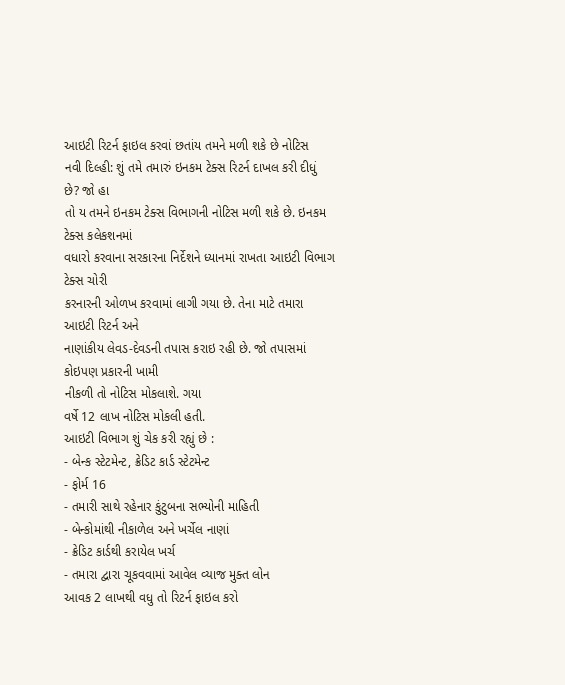આઇટી રિટર્ન ફાઇલ કરવાં છતાંય તમને મળી શકે છે નોટિસ
નવી દિલ્હી: શું તમે તમારું ઇનકમ ટેક્સ રિટર્ન દાખલ કરી દીધું છે? જો હા
તો ય તમને ઇનકમ ટેક્સ વિભાગની નોટિસ મળી શકે છે. ઇનકમ ટેક્સ કલેકશનમાં
વધારો કરવાના સરકારના નિર્દેશને ધ્યાનમાં રાખતા આઇટી વિભાગ ટેક્સ ચોરી
કરનારની ઓળખ કરવામાં લાગી ગયા છે. તેના માટે તમારા આઇટી રિટર્ન અને
નાણાંકીય લેવડ-દેવડની તપાસ કરાઇ રહી છે. જો તપાસમાં કોઇપણ પ્રકારની ખામી
નીકળી તો નોટિસ મોકલાશે. ગયા
વર્ષે 12 લાખ નોટિસ મોકલી હતી.
આઇટી વિભાગ શું ચેક કરી રહ્યું છે :
- બેન્ક સ્ટેટમેન્ટ, ક્રેડિટ કાર્ડ સ્ટેટમેન્ટ
- ફોર્મ 16
- તમારી સાથે રહેનાર કુંટુબના સભ્યોની માહિતી
- બેન્કોમાંથી નીકાળેલ અને ખર્ચેલ નાણાં
- ક્રેડિટ કાર્ડથી કરાયેલ ખર્ચ
- તમારા દ્વારા ચૂકવવામાં આવેલ વ્યાજ મુક્ત લોન
આવક 2 લાખથી વધુ તો રિટર્ન ફાઇલ કરો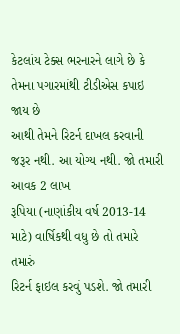કેટલાંય ટેક્સ ભરનારને લાગે છે કે તેમના પગારમાંથી ટીડીએસ કપાઇ જાય છે
આથી તેમને રિટર્ન દાખલ કરવાની જરૂર નથી. આ યોગ્ય નથી. જો તમારી આવક 2 લાખ
રૂપિયા (નાણાંકીય વર્ષ 2013-14 માટે) વાર્ષિકથી વધુ છે તો તમારે તમારું
રિટર્ન ફાઇલ કરવું પડશે. જો તમારી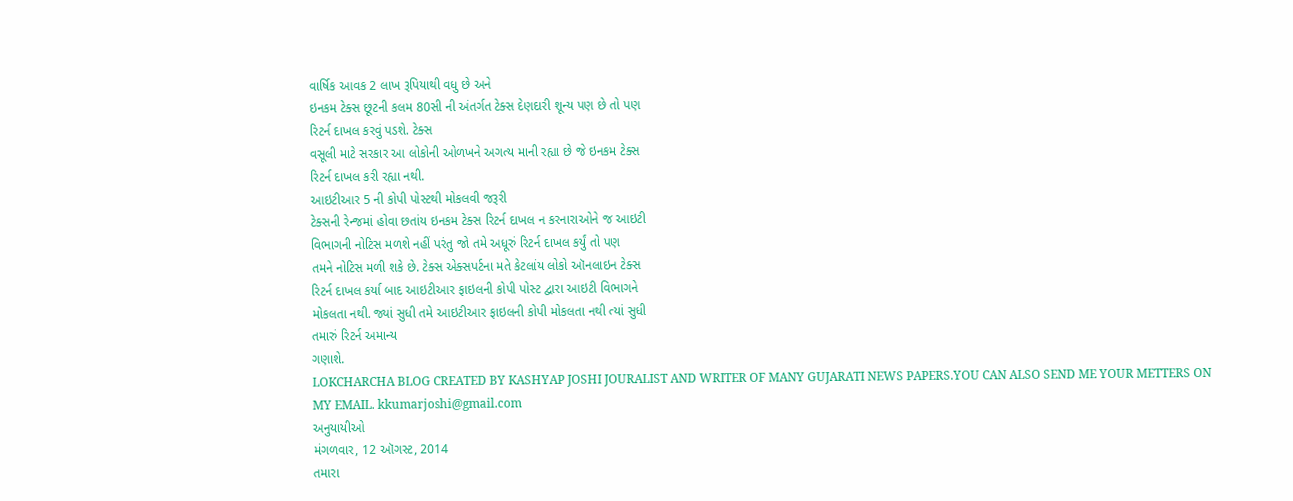વાર્ષિક આવક 2 લાખ રૂપિયાથી વધુ છે અને
ઇનકમ ટેક્સ છૂટની કલમ 80સી ની અંતર્ગત ટેક્સ દેણદારી શૂન્ય પણ છે તો પણ
રિટર્ન દાખલ કરવું પડશે. ટેક્સ
વસૂલી માટે સરકાર આ લોકોની ઓળખને અગત્ય માની રહ્યા છે જે ઇનકમ ટેક્સ
રિટર્ન દાખલ કરી રહ્યા નથી.
આઇટીઆર 5 ની કોપી પોસ્ટથી મોકલવી જરૂરી
ટેક્સની રેન્જમાં હોવા છતાંય ઇનકમ ટેક્સ રિટર્ન દાખલ ન કરનારાઓને જ આઇટી
વિભાગની નોટિસ મળશે નહીં પરંતુ જો તમે અધૂરું રિટર્ન દાખલ કર્યું તો પણ
તમને નોટિસ મળી શકે છે. ટેક્સ એક્સપર્ટના મતે કેટલાંય લોકો ઑનલાઇન ટેક્સ
રિટર્ન દાખલ કર્યા બાદ આઇટીઆર ફાઇલની કોપી પોસ્ટ દ્વારા આઇટી વિભાગને
મોકલતા નથી. જ્યાં સુધી તમે આઇટીઆર ફાઇલની કોપી મોકલતા નથી ત્યાં સુધી
તમારું રિટર્ન અમાન્ય
ગણાશે.
LOKCHARCHA BLOG CREATED BY KASHYAP JOSHI JOURALIST AND WRITER OF MANY GUJARATI NEWS PAPERS.YOU CAN ALSO SEND ME YOUR METTERS ON MY EMAIL. kkumarjoshi@gmail.com
અનુયાયીઓ
મંગળવાર, 12 ઑગસ્ટ, 2014
તમારા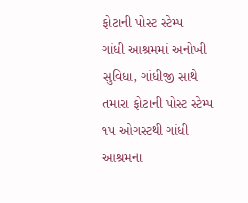ફોટાની પોસ્ટ સ્ટેમ્પ
ગાંધી આશ્રમમાં અનોખી સુવિધા, ગાંધીજી સાથે તમારા ફોટાની પોસ્ટ સ્ટેમ્પ
૧પ ઓગસ્ટથી ગાંધી આશ્રમના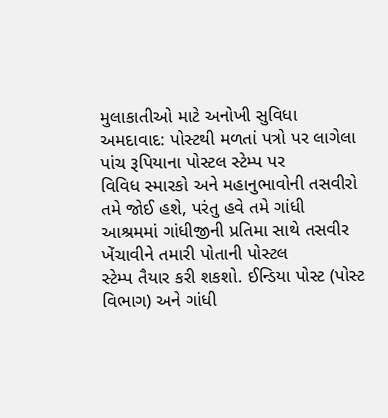મુલાકાતીઓ માટે અનોખી સુવિધા
અમદાવાદ: પોસ્ટથી મળતાં પત્રો પર લાગેલા પાંચ રૂપિયાના પોસ્ટલ સ્ટેમ્પ પર
વિવિધ સ્મારકો અને મહાનુભાવોની તસવીરો તમે જોઈ હશે, પરંતુ હવે તમે ગાંધી
આશ્રમમાં ગાંધીજીની પ્રતિમા સાથે તસવીર ખેંચાવીને તમારી પોતાની પોસ્ટલ
સ્ટેમ્પ તૈયાર કરી શકશો. ઈન્ડિયા પોસ્ટ (પોસ્ટ વિભાગ) અને ગાંધી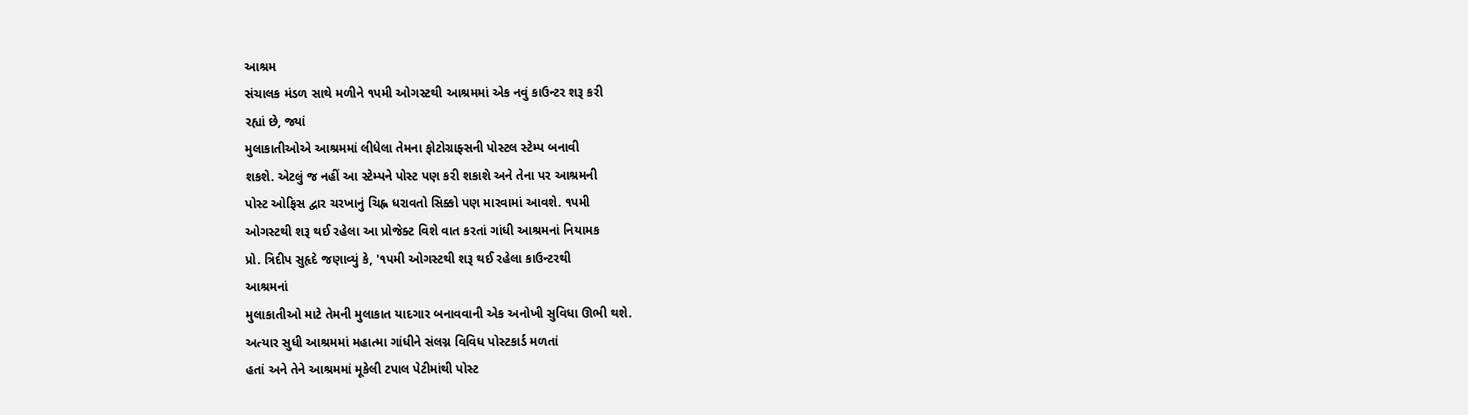આશ્રમ
સંચાલક મંડળ સાથે મળીને ૧પમી ઓગસ્ટથી આશ્રમમાં એક નવું કાઉન્ટર શરૂ કરી
રહ્યાં છે, જ્યાં
મુલાકાતીઓએ આશ્રમમાં લીધેલા તેમના ફોટોગ્રાફ્સની પોસ્ટલ સ્ટેમ્પ બનાવી
શકશે. એટલું જ નહીં આ સ્ટેમ્પને પોસ્ટ પણ કરી શકાશે અને તેના પર આશ્રમની
પોસ્ટ ઓફિસ દ્વાર ચરખાનું ચિહ્ન ધરાવતો સિક્કો પણ મારવામાં આવશે. ૧પમી
ઓગસ્ટથી શરૂ થઈ રહેલા આ પ્રોજેક્ટ વિશે વાત કરતાં ગાંધી આશ્રમનાં નિયામક
પ્રો. ત્રિદીપ સુહૃદે જણાવ્યું કે, '૧પમી ઓગસ્ટથી શરૂ થઈ રહેલા કાઉન્ટરથી
આશ્રમનાં
મુલાકાતીઓ માટે તેમની મુલાકાત યાદગાર બનાવવાની એક અનોખી સુવિધા ઊભી થશે.
અત્યાર સુધી આશ્રમમાં મહાત્મા ગાંધીને સંલગ્ન વિવિધ પોસ્ટકાર્ડ મળતાં
હતાં અને તેને આશ્રમમાં મૂકેલી ટપાલ પેટીમાંથી પોસ્ટ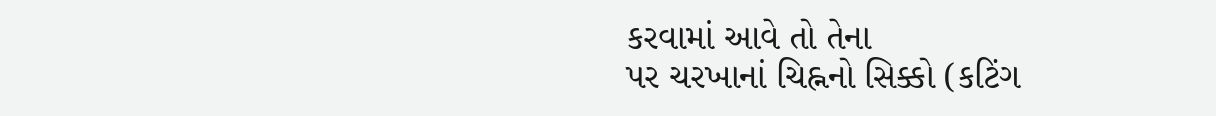કરવામાં આવે તો તેના
પર ચરખાનાં ચિહ્નનો સિક્કો (કટિંગ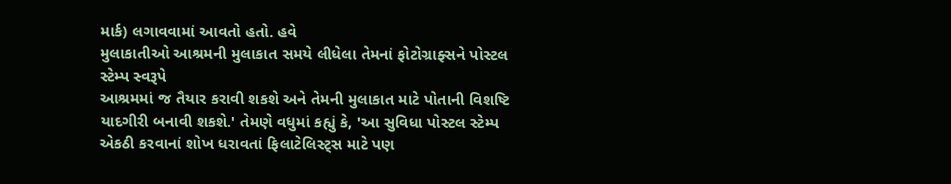માર્ક) લગાવવામાં આવતો હતો. હવે
મુલાકાતીઓ આશ્રમની મુલાકાત સમયે લીધેલા તેમનાં ફોટોગ્રાફ્સને પોસ્ટલ
સ્ટેમ્પ સ્વરૂપે
આશ્રમમાં જ તૈયાર કરાવી શકશે અને તેમની મુલાકાત માટે પોતાની વિશષ્ટિ
યાદગીરી બનાવી શકશે.' તેમણે વધુમાં કહ્યું કે, 'આ સુવિધા પોસ્ટલ સ્ટેમ્પ
એકઠી કરવાનાં શોખ ધરાવતાં ફિલાટેલિસ્ટ્સ માટે પણ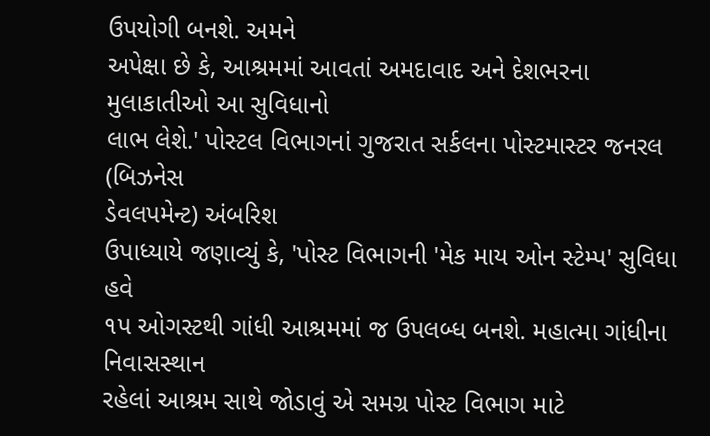ઉપયોગી બનશે. અમને
અપેક્ષા છે કે, આશ્રમમાં આવતાં અમદાવાદ અને દેશભરના મુલાકાતીઓ આ સુવિધાનો
લાભ લેશે.' પોસ્ટલ વિભાગનાં ગુજરાત સર્કલના પોસ્ટમાસ્ટર જનરલ (બિઝનેસ
ડેવલપમેન્ટ) અંબરિશ
ઉપાધ્યાયે જણાવ્યું કે, 'પોસ્ટ વિભાગની 'મેક માય ઓન સ્ટેમ્પ' સુવિધા હવે
૧પ ઓગસ્ટથી ગાંધી આશ્રમમાં જ ઉપલબ્ધ બનશે. મહાત્મા ગાંધીના નિવાસસ્થાન
રહેલાં આશ્રમ સાથે જોડાવું એ સમગ્ર પોસ્ટ વિભાગ માટે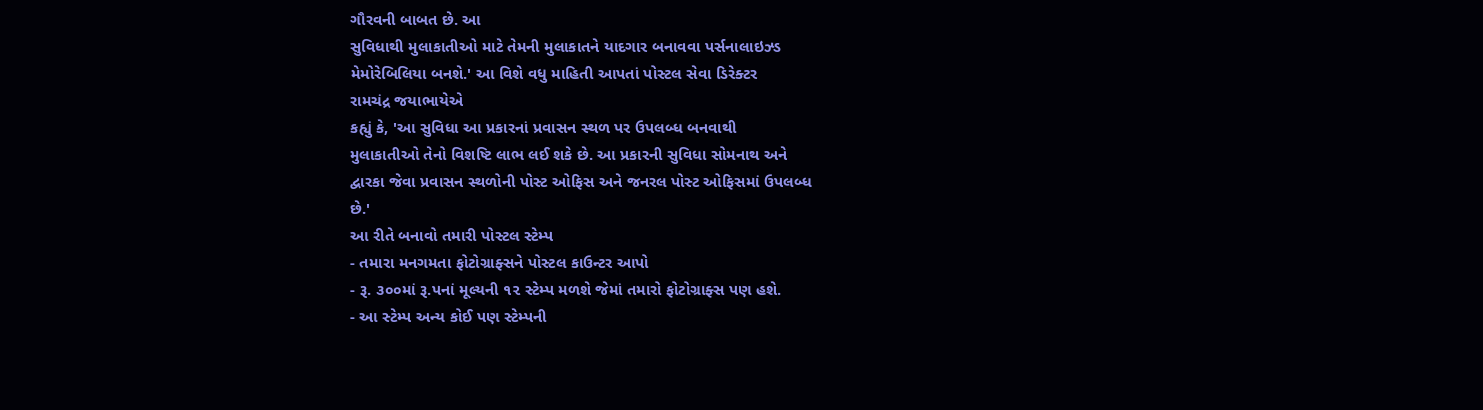ગૌરવની બાબત છે. આ
સુવિધાથી મુલાકાતીઓ માટે તેમની મુલાકાતને યાદગાર બનાવવા પર્સનાલાઇઝ્ડ
મેમોરેબિલિયા બનશે.' આ વિશે વધુ માહિતી આપતાં પોસ્ટલ સેવા ડિરેક્ટર
રામચંદ્ર જયાભાયેએ
કહ્યું કે, 'આ સુવિધા આ પ્રકારનાં પ્રવાસન સ્થળ પર ઉપલબ્ધ બનવાથી
મુલાકાતીઓ તેનો વિશષ્ટિ લાભ લઈ શકે છે. આ પ્રકારની સુવિધા સોમનાથ અને
દ્વારકા જેવા પ્રવાસન સ્થળોની પોસ્ટ ઓફિસ અને જનરલ પોસ્ટ ઓફિસમાં ઉપલબ્ધ
છે.'
આ રીતે બનાવો તમારી પોસ્ટલ સ્ટેમ્પ
- તમારા મનગમતા ફોટોગ્રાફ્સને પોસ્ટલ કાઉન્ટર આપો
- રૂ. ૩૦૦માં રૂ.પનાં મૂલ્યની ૧૨ સ્ટેમ્પ મળશે જેમાં તમારો ફોટોગ્રાફ્સ પણ હશે.
- આ સ્ટેમ્પ અન્ય કોઈ પણ સ્ટેમ્પની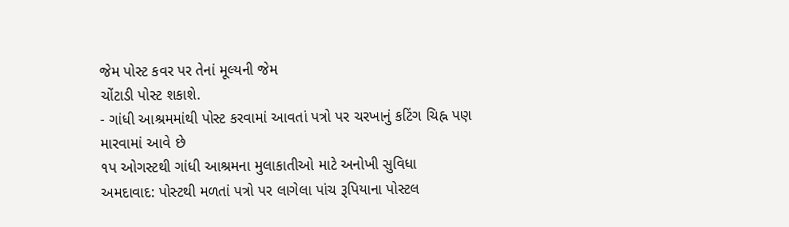જેમ પોસ્ટ કવર પર તેનાં મૂલ્યની જેમ
ચોંટાડી પોસ્ટ શકાશે.
- ગાંધી આશ્રમમાંથી પોસ્ટ કરવામાં આવતાં પત્રો પર ચરખાનું કટિંગ ચિહ્ન પણ
મારવામાં આવે છે
૧પ ઓગસ્ટથી ગાંધી આશ્રમના મુલાકાતીઓ માટે અનોખી સુવિધા
અમદાવાદ: પોસ્ટથી મળતાં પત્રો પર લાગેલા પાંચ રૂપિયાના પોસ્ટલ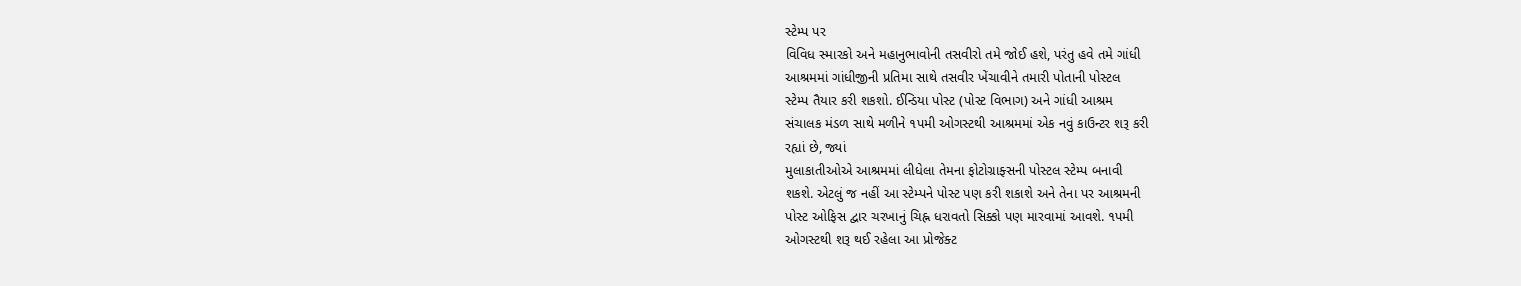સ્ટેમ્પ પર
વિવિધ સ્મારકો અને મહાનુભાવોની તસવીરો તમે જોઈ હશે, પરંતુ હવે તમે ગાંધી
આશ્રમમાં ગાંધીજીની પ્રતિમા સાથે તસવીર ખેંચાવીને તમારી પોતાની પોસ્ટલ
સ્ટેમ્પ તૈયાર કરી શકશો. ઈન્ડિયા પોસ્ટ (પોસ્ટ વિભાગ) અને ગાંધી આશ્રમ
સંચાલક મંડળ સાથે મળીને ૧પમી ઓગસ્ટથી આશ્રમમાં એક નવું કાઉન્ટર શરૂ કરી
રહ્યાં છે, જ્યાં
મુલાકાતીઓએ આશ્રમમાં લીધેલા તેમના ફોટોગ્રાફ્સની પોસ્ટલ સ્ટેમ્પ બનાવી
શકશે. એટલું જ નહીં આ સ્ટેમ્પને પોસ્ટ પણ કરી શકાશે અને તેના પર આશ્રમની
પોસ્ટ ઓફિસ દ્વાર ચરખાનું ચિહ્ન ધરાવતો સિક્કો પણ મારવામાં આવશે. ૧પમી
ઓગસ્ટથી શરૂ થઈ રહેલા આ પ્રોજેક્ટ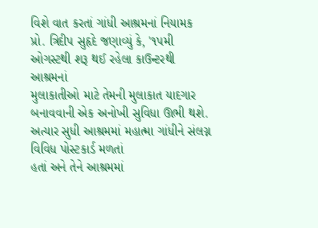વિશે વાત કરતાં ગાંધી આશ્રમનાં નિયામક
પ્રો. ત્રિદીપ સુહૃદે જણાવ્યું કે, '૧પમી ઓગસ્ટથી શરૂ થઈ રહેલા કાઉન્ટરથી
આશ્રમનાં
મુલાકાતીઓ માટે તેમની મુલાકાત યાદગાર બનાવવાની એક અનોખી સુવિધા ઊભી થશે.
અત્યાર સુધી આશ્રમમાં મહાત્મા ગાંધીને સંલગ્ન વિવિધ પોસ્ટકાર્ડ મળતાં
હતાં અને તેને આશ્રમમાં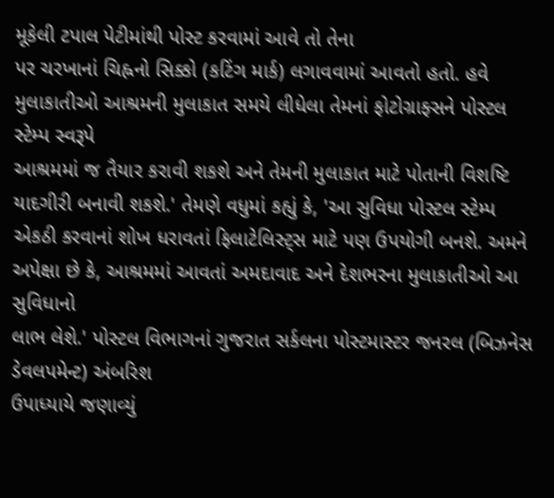મૂકેલી ટપાલ પેટીમાંથી પોસ્ટ કરવામાં આવે તો તેના
પર ચરખાનાં ચિહ્નનો સિક્કો (કટિંગ માર્ક) લગાવવામાં આવતો હતો. હવે
મુલાકાતીઓ આશ્રમની મુલાકાત સમયે લીધેલા તેમનાં ફોટોગ્રાફ્સને પોસ્ટલ
સ્ટેમ્પ સ્વરૂપે
આશ્રમમાં જ તૈયાર કરાવી શકશે અને તેમની મુલાકાત માટે પોતાની વિશષ્ટિ
યાદગીરી બનાવી શકશે.' તેમણે વધુમાં કહ્યું કે, 'આ સુવિધા પોસ્ટલ સ્ટેમ્પ
એકઠી કરવાનાં શોખ ધરાવતાં ફિલાટેલિસ્ટ્સ માટે પણ ઉપયોગી બનશે. અમને
અપેક્ષા છે કે, આશ્રમમાં આવતાં અમદાવાદ અને દેશભરના મુલાકાતીઓ આ સુવિધાનો
લાભ લેશે.' પોસ્ટલ વિભાગનાં ગુજરાત સર્કલના પોસ્ટમાસ્ટર જનરલ (બિઝનેસ
ડેવલપમેન્ટ) અંબરિશ
ઉપાધ્યાયે જણાવ્યું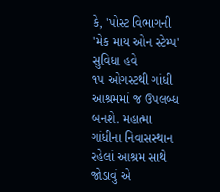કે, 'પોસ્ટ વિભાગની 'મેક માય ઓન સ્ટેમ્પ' સુવિધા હવે
૧પ ઓગસ્ટથી ગાંધી આશ્રમમાં જ ઉપલબ્ધ બનશે. મહાત્મા ગાંધીના નિવાસસ્થાન
રહેલાં આશ્રમ સાથે જોડાવું એ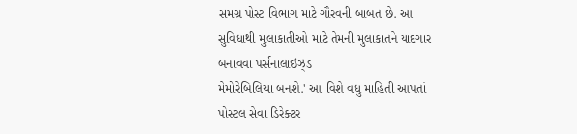સમગ્ર પોસ્ટ વિભાગ માટે ગૌરવની બાબત છે. આ
સુવિધાથી મુલાકાતીઓ માટે તેમની મુલાકાતને યાદગાર બનાવવા પર્સનાલાઇઝ્ડ
મેમોરેબિલિયા બનશે.' આ વિશે વધુ માહિતી આપતાં પોસ્ટલ સેવા ડિરેક્ટર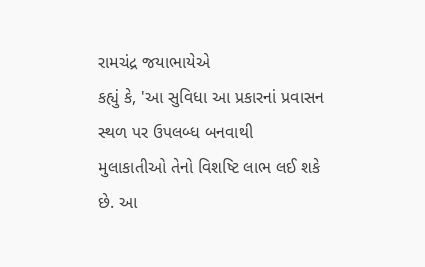રામચંદ્ર જયાભાયેએ
કહ્યું કે, 'આ સુવિધા આ પ્રકારનાં પ્રવાસન સ્થળ પર ઉપલબ્ધ બનવાથી
મુલાકાતીઓ તેનો વિશષ્ટિ લાભ લઈ શકે છે. આ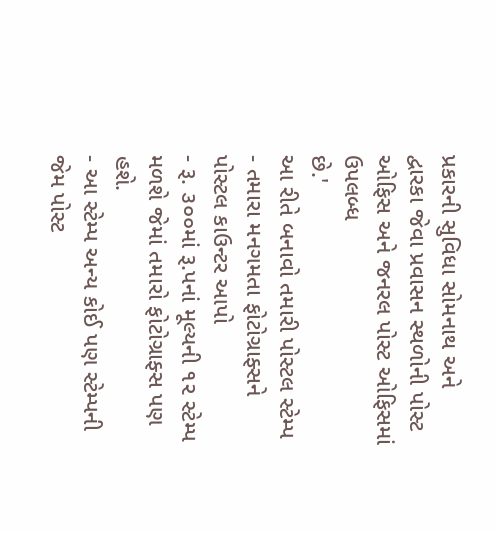પ્રકારની સુવિધા સોમનાથ અને
દ્વારકા જેવા પ્રવાસન સ્થળોની પોસ્ટ ઓફિસ અને જનરલ પોસ્ટ ઓફિસમાં ઉપલબ્ધ
છે.'
આ રીતે બનાવો તમારી પોસ્ટલ સ્ટેમ્પ
- તમારા મનગમતા ફોટોગ્રાફ્સને પોસ્ટલ કાઉન્ટર આપો
- રૂ. ૩૦૦માં રૂ.પનાં મૂલ્યની ૧૨ સ્ટેમ્પ મળશે જેમાં તમારો ફોટોગ્રાફ્સ પણ હશે.
- આ સ્ટેમ્પ અન્ય કોઈ પણ સ્ટેમ્પની જેમ પોસ્ટ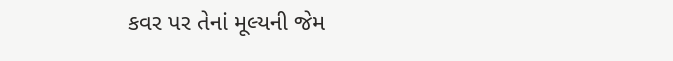કવર પર તેનાં મૂલ્યની જેમ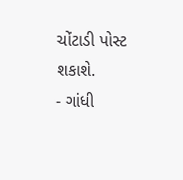ચોંટાડી પોસ્ટ શકાશે.
- ગાંધી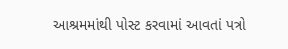આશ્રમમાંથી પોસ્ટ કરવામાં આવતાં પત્રો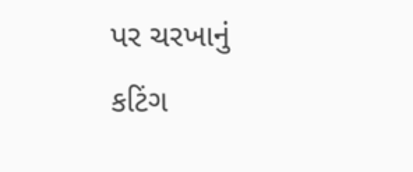પર ચરખાનું કટિંગ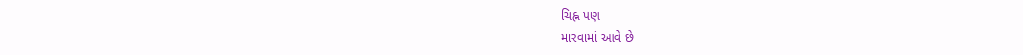ચિહ્ન પણ
મારવામાં આવે છે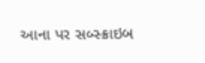આના પર સબ્સ્ક્રાઇબ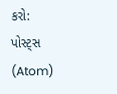કરો:
પોસ્ટ્સ (Atom)